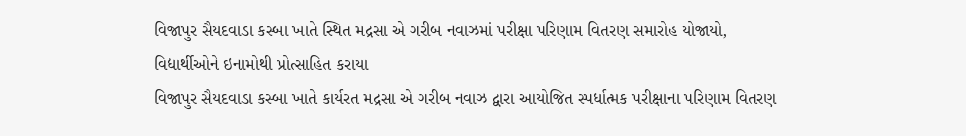વિજાપુર સૈયદવાડા કસ્બા ખાતે સ્થિત મદ્રસા એ ગરીબ નવાઝમાં પરીક્ષા પરિણામ વિતરણ સમારોહ યોજાયો, વિદ્યાર્થીઓને ઇનામોથી પ્રોત્સાહિત કરાયા
વિજાપુર સૈયદવાડા કસ્બા ખાતે કાર્યરત મદ્રસા એ ગરીબ નવાઝ દ્વારા આયોજિત સ્પર્ધાત્મક પરીક્ષાના પરિણામ વિતરણ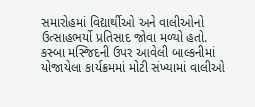સમારોહમાં વિદ્યાર્થીઓ અને વાલીઓનો ઉત્સાહભર્યો પ્રતિસાદ જોવા મળ્યો હતો. કસ્બા મસ્જિદની ઉપર આવેલી બાલ્કનીમાં યોજાયેલા કાર્યક્રમમાં મોટી સંખ્યામાં વાલીઓ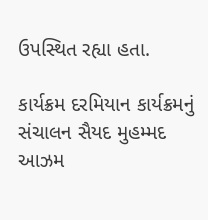ઉપસ્થિત રહ્યા હતા.

કાર્યક્રમ દરમિયાન કાર્યક્રમનું સંચાલન સૈયદ મુહમ્મદ આઝમ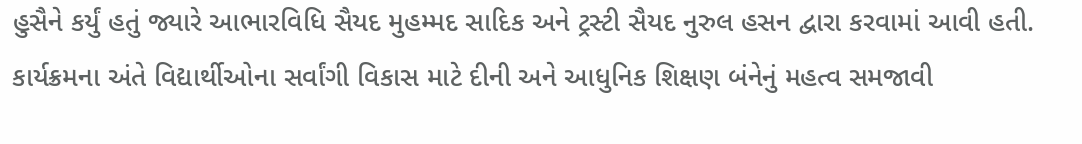હુસૈને કર્યું હતું જ્યારે આભારવિધિ સૈયદ મુહમ્મદ સાદિક અને ટ્રસ્ટી સૈયદ નુરુલ હસન દ્વારા કરવામાં આવી હતી.
કાર્યક્રમના અંતે વિદ્યાર્થીઓના સર્વાંગી વિકાસ માટે દીની અને આધુનિક શિક્ષણ બંનેનું મહત્વ સમજાવી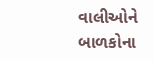વાલીઓને બાળકોના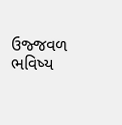ઉજ્જવળ ભવિષ્ય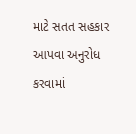માટે સતત સહકાર આપવા અનુરોધ કરવામાં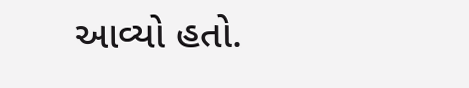આવ્યો હતો.